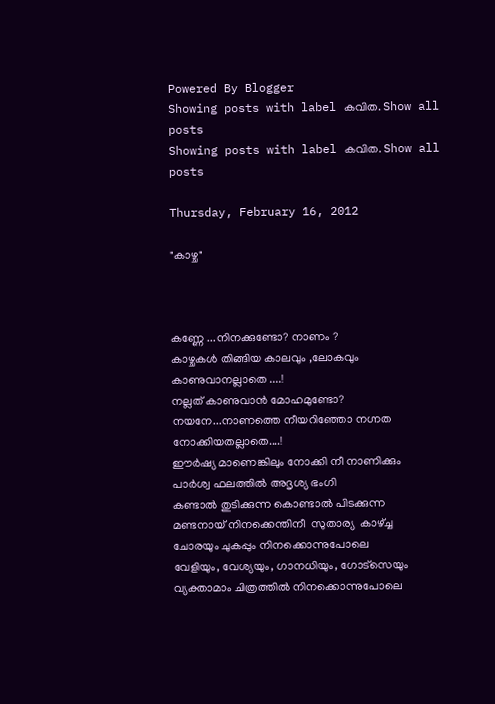Powered By Blogger
Showing posts with label കവിത. Show all posts
Showing posts with label കവിത. Show all posts

Thursday, February 16, 2012

"കാഴ്ച"



കണ്ണേ ...നിനക്കുണ്ടോ? നാണം ?
കാഴ്ചകള്‍ തിങ്ങിയ കാലവും ,ലോകവും
കാണുവാനല്ലാതെ ....!
നല്ലത് കാണുവാന്‍ മോഹമുണ്ടോ?
നയനേ...നാണത്തെ നീയറിഞ്ഞോ നഗ്നത
നോക്കിയതല്ലാതെ....!
ഈര്‍ഷ്യ മാണെങ്കിലും നോക്കി നീ നാണിക്കും
പാര്‍ശ്വ ഫലത്തില്‍ അദൃശ്യ ഭംഗി
കണ്ടാല്‍ തുടിക്കുന്ന കൊണ്ടാല്‍ പിടക്കുന്ന
മണ്ടനായ്‌ നിനക്കെന്തിനീ  സുതാര്യ  കാഴ്ച്ച
ചോരയും ചുകപ്പും നിനക്കൊന്നുപോലെ
വേളിയും, വേശ്യയും, ഗാനധിയും, ഗോട്സെയും
വ്യക്താമാം ചിത്രത്തില്‍ നിനക്കൊന്നുപോലെ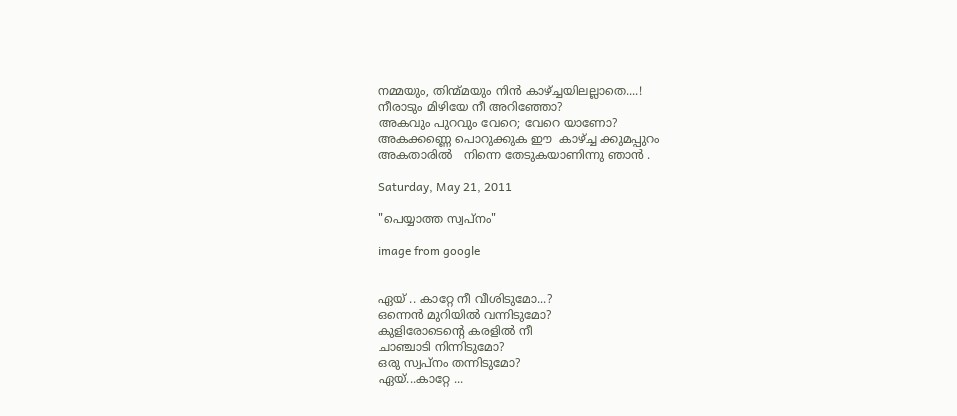നമ്മയും, തിന്മ്മയും നിന്‍ കാഴ്ച്ചയിലല്ലാതെ....!
നീരാടും മിഴിയേ നീ അറിഞ്ഞോ?
അകവും പുറവും വേറെ; വേറെ യാണോ?
അകക്കണ്ണെ പൊറുക്കുക ഈ  കാഴ്ച്ച ക്കുമപ്പുറം
അകതാരില്‍   നിന്നെ തേടുകയാണിന്നു ഞാന്‍ .

Saturday, May 21, 2011

"പെയ്യാത്ത സ്വപ്നം"

image from google


ഏയ് .. കാറ്റേ നീ വീശിടുമോ...?
ഒന്നെന്‍ മുറിയില്‍ വന്നിടുമോ?
കുളിരോടെന്റെ കരളില്‍ നീ
ചാഞ്ചാടി നിന്നിടുമോ?
ഒരു സ്വപ്നം തന്നിടുമോ?
ഏയ്‌...കാറ്റേ ...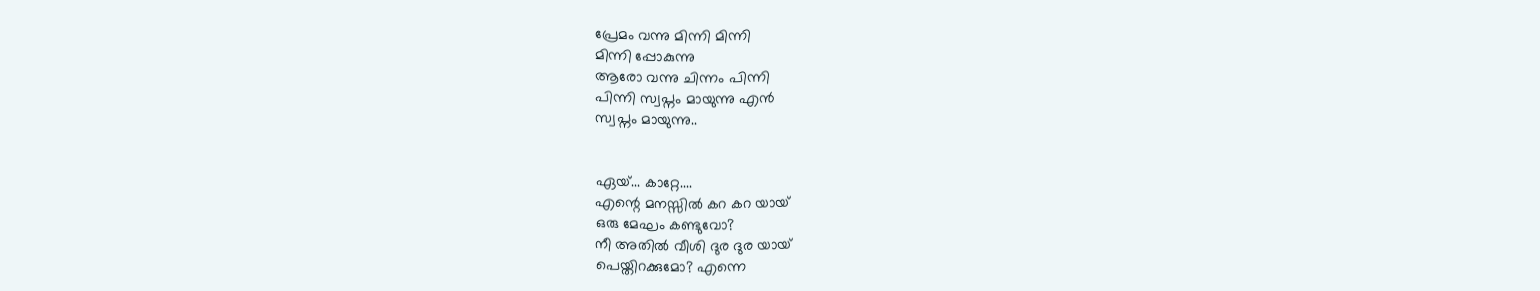പ്രേമം വന്നു മിന്നി മിന്നി
മിന്നി പ്പോകുന്നു
ആരോ വന്നു ചിന്നം പിന്നി
പിന്നി സ്വപ്നം മായുന്നു എന്‍
സ്വപ്നം മായുന്നു..


ഏയ്‌... കാറ്റേ....
എന്റെ മനസ്സില്‍ കറ കറ യായ്
ഒരു മേഘം കണ്ടുവോ?
നീ അതില്‍ വീശി ദുര ദുര യായ്
പെയ്തിറക്കുമോ? എന്നെ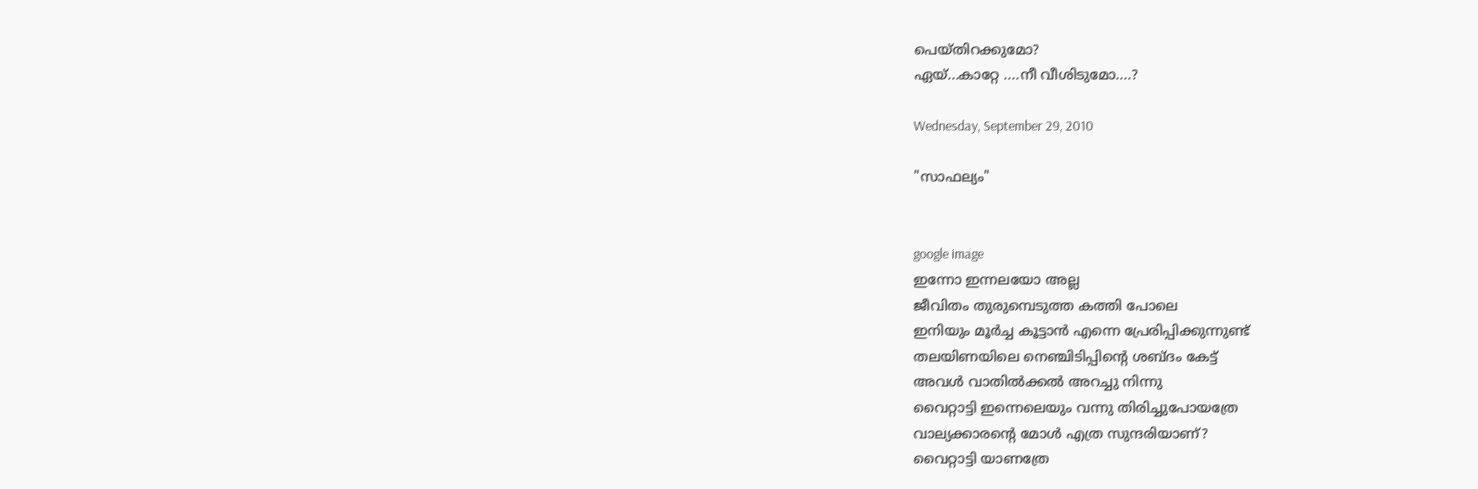പെയ്തിറക്കുമോ?
ഏയ്‌...കാറ്റേ ....നീ വീശിടുമോ....?

Wednesday, September 29, 2010

"സാഫല്യം"


google image
ഇന്നോ ഇന്നലയോ അല്ല
ജീവിതം തുരുമ്പെടുത്ത കത്തി പോലെ
ഇനിയും മൂര്‍ച്ച കൂട്ടാന്‍ എന്നെ പ്രേരിപ്പിക്കുന്നുണ്ട്
തലയിണയിലെ നെഞ്ചിടിപ്പിന്റെ ശബ്ദം കേട്ട്
അവള്‍ വാതില്‍ക്കല്‍ അറച്ചു നിന്നു
വൈറ്റാട്ടി ഇന്നെലെയും വന്നു തിരിച്ചുപോയത്രേ
വാല്യക്കാരന്റെ മോള്‍ എത്ര സുന്ദരിയാണ്?
വൈറ്റാട്ടി യാണത്രേ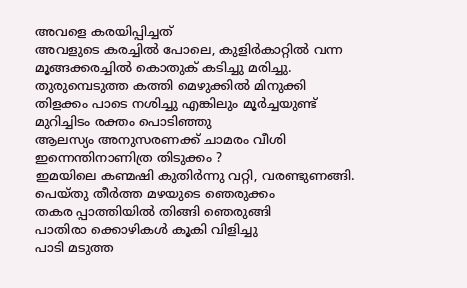അവളെ കരയിപ്പിച്ചത്
അവളുടെ കരച്ചില്‍ പോലെ, കുളിര്‍കാറ്റില്‍ വന്ന
മൂങ്ങക്കരച്ചില്‍ കൊതുക് കടിച്ചു മരിച്ചു.
തുരുമ്പെടുത്ത കത്തി മെഴുക്കില്‍ മിനുക്കി
തിളക്കം പാടെ നശിച്ചു എങ്കിലും മൂര്‍ച്ചയുണ്ട്
മുറിച്ചിടം രക്തം പൊടിഞ്ഞു
ആലസ്യം അനുസരണക്ക് ചാമരം വീശി
ഇന്നെന്തിനാണിത്ര തിടുക്കം ?
ഇമയിലെ കണ്മഷി കുതിര്‍ന്നു വറ്റി, വരണ്ടുണങ്ങി.
പെയ്തു തീര്‍ത്ത മഴയുടെ ഞെരുക്കം
തകര പ്പാത്തിയില്‍ തിങ്ങി ഞെരുങ്ങി
പാതിരാ ക്കൊഴികള്‍ കൂകി വിളിച്ചു
പാടി മടുത്ത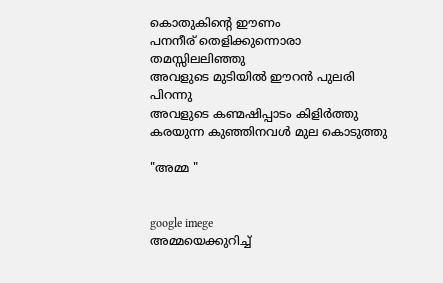കൊതുകിന്റെ ഈണം
പനനീര് തെളിക്കുന്നൊരാ തമസ്സിലലിഞ്ഞു
അവളുടെ മുടിയില്‍ ഈറന്‍ പുലരി പിറന്നു
അവളുടെ കണ്മഷിപ്പാടം കിളിര്‍ത്തു
കരയുന്ന കുഞ്ഞിനവള്‍ മുല കൊടുത്തു

"അമ്മ "


google imege
അമ്മയെക്കുറിച്ച്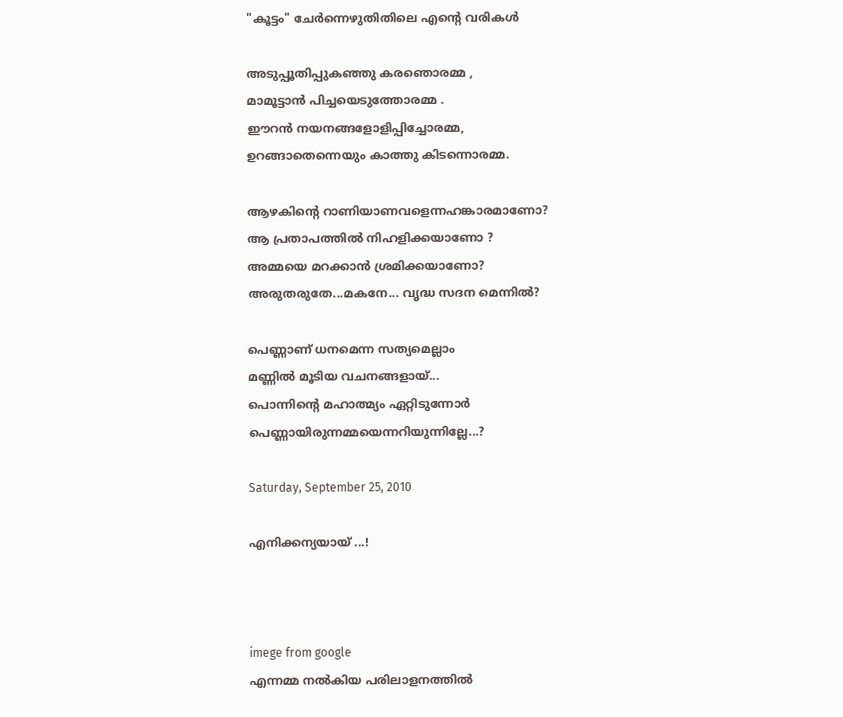"കൂട്ടം" ചേര്‍ന്നെഴുതിതിലെ എന്റെ വരികള്‍

അടുപ്പൂതിപ്പുകഞ്ഞു കരഞൊരമ്മ ,
മാമൂട്ടാന്‍ പിച്ചയെടുത്തോരമ്മ .
ഈറന്‍ നയനങ്ങളോളിപ്പിച്ചോരമ്മ,
ഉറങ്ങാതെന്നെയും കാത്തു കിടന്നൊരമ്മ.

ആഴകിന്റെ റാണിയാണവളെന്നഹങ്കാരമാണോ?
ആ പ്രതാപത്തില്‍ നിഹളിക്കയാണോ ?
അമ്മയെ മറക്കാന്‍ ശ്രമിക്കയാണോ?
അരുതരുതേ...മകനേ... വൃദ്ധ സദന മെന്നില്‍?

പെണ്ണാണ് ധനമെന്ന സത്യമെല്ലാം
മണ്ണില്‍ മൂടിയ വചനങ്ങളായ്...
പൊന്നിന്റെ മഹാത്മ്യം ഏറ്റിടുന്നോര്‍
പെണ്ണായിരുന്നമ്മയെന്നറിയുന്നില്ലേ...?

Saturday, September 25, 2010

എനിക്കന്യയായ് ...!



imege from google
എന്നമ്മ നല്‍കിയ പരിലാളനത്തില്‍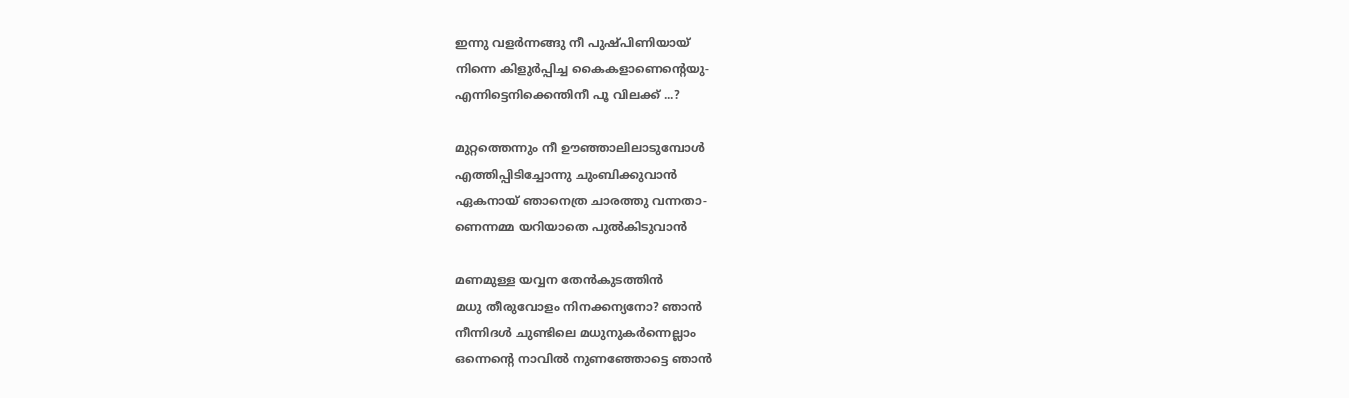ഇന്നു വളര്‍ന്നങ്ങു നീ പുഷ്പിണിയായ്
നിന്നെ കിളുര്‍പ്പിച്ച കൈകളാണെന്റെയു-
എന്നിട്ടെനിക്കെന്തിനീ പൂ വിലക്ക് ...?

മുറ്റത്തെന്നും നീ ഊഞ്ഞാലിലാടുമ്പോള്‍
എത്തിപ്പിടിച്ചോന്നു ചുംബിക്കുവാന്‍
ഏകനായ് ഞാനെത്ര ചാരത്തു വന്നതാ-
ണെന്നമ്മ യറിയാതെ പുല്‍കിടുവാന്‍

മണമുള്ള യവ്വന തേന്‍കുടത്തിന്‍
മധു തീരുവോളം നിനക്കന്യനോ? ഞാന്‍
നീന്നിദള്‍ ചുണ്ടിലെ മധുനുകര്‍ന്നെല്ലാം
ഒന്നെന്റെ നാവില്‍ നുണഞ്ഞോട്ടെ ഞാന്‍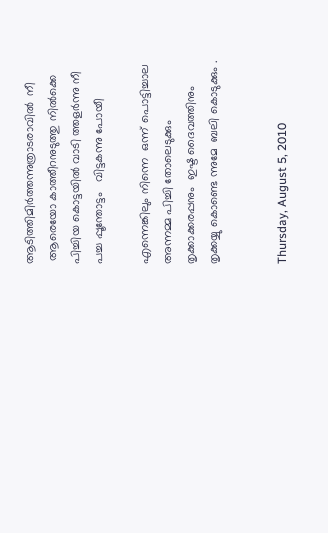ആടിത്തിമിര്‍ത്തന്നുത്രാടരാവില്‍  നീ
 ആരെയോ കാത്തീറനുടുത്തു നില്‍ക്കെ
പിച്ചിയ കൊട്ടയില്‍ വാടി ത്തളര്‍ന്നു നീ
പച്ച പ്പൂന്തോട്ടം   വിട്ടകന്നു പോയീ

എന്നെങ്കിലും നിന്നെ  ഒന്ന് പൊട്ടിച്ചാല
അന്നമ്മ പിച്ചി തോലെടുക്കും
തൃക്കാക്കരപ്പനും  ഇഷ്ട ദൈവത്തിനും
തൃക്കയ്യു കൊണ്ടെ ന്നുമേ  ബലി കൊടുക്കും .


Thursday, August 5, 2010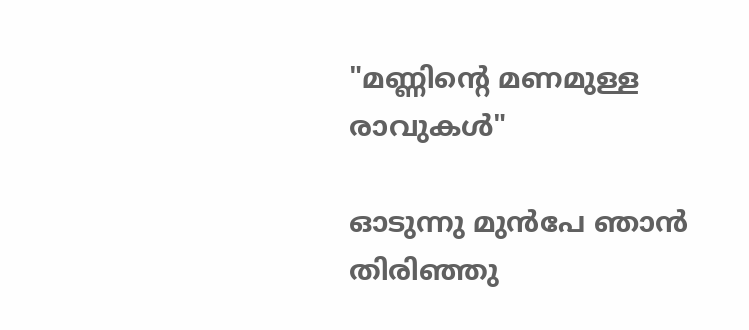"മണ്ണിന്‍റെ മണമുള്ള രാവുകള്‍"

ഓടുന്നു മുന്‍പേ ഞാന്‍ തിരിഞ്ഞു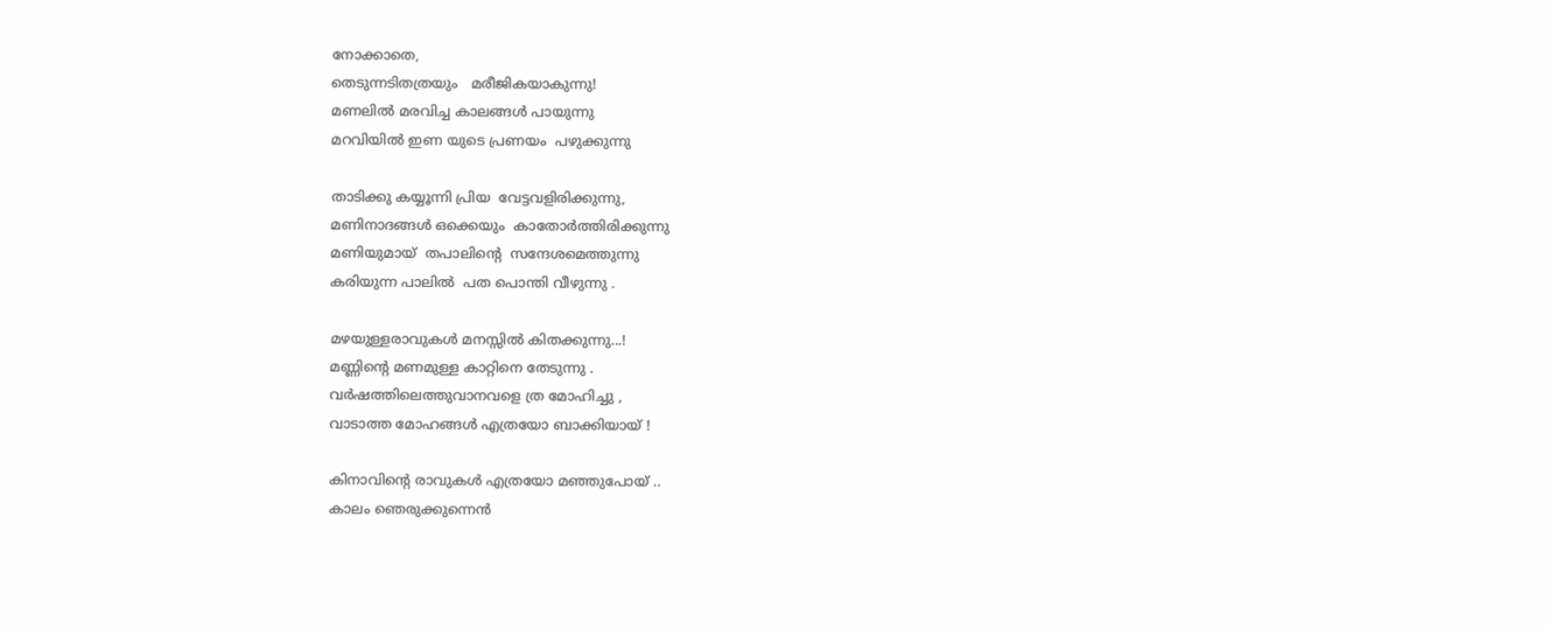നോക്കാതെ,
തെടുന്നടിതത്രയും   മരീജികയാകുന്നു!
മണലില്‍ മരവിച്ച കാലങ്ങള്‍ പായുന്നു
മറവിയില്‍ ഇണ യുടെ പ്രണയം  പഴുക്കുന്നു

താടിക്കു കയ്യൂന്നി പ്രിയ  വേട്ടവളിരിക്കുന്നു,
മണിനാദങ്ങള്‍ ഒക്കെയും  കാതോര്‍ത്തിരിക്കുന്നു
മണിയുമായ്  തപാലിന്റെ  സന്ദേശമെത്തുന്നു
കരിയുന്ന പാലില്‍  പത പൊന്തി വീഴുന്നു .

മഴയുള്ളരാവുകള്‍ മനസ്സില്‍ കിതക്കുന്നു...!
മണ്ണിന്‍റെ മണമുള്ള കാറ്റിനെ തേടുന്നു .
വര്‍ഷത്തിലെത്തുവാനവളെ ത്ര മോഹിച്ചു ,
വാടാത്ത മോഹങ്ങള്‍ എത്രയോ ബാക്കിയായ്‌ !

കിനാവിന്‍റെ രാവുകള്‍ എത്രയോ മഞ്ഞുപോയ്‌ ..
കാലം ഞെരുക്കുന്നെന്‍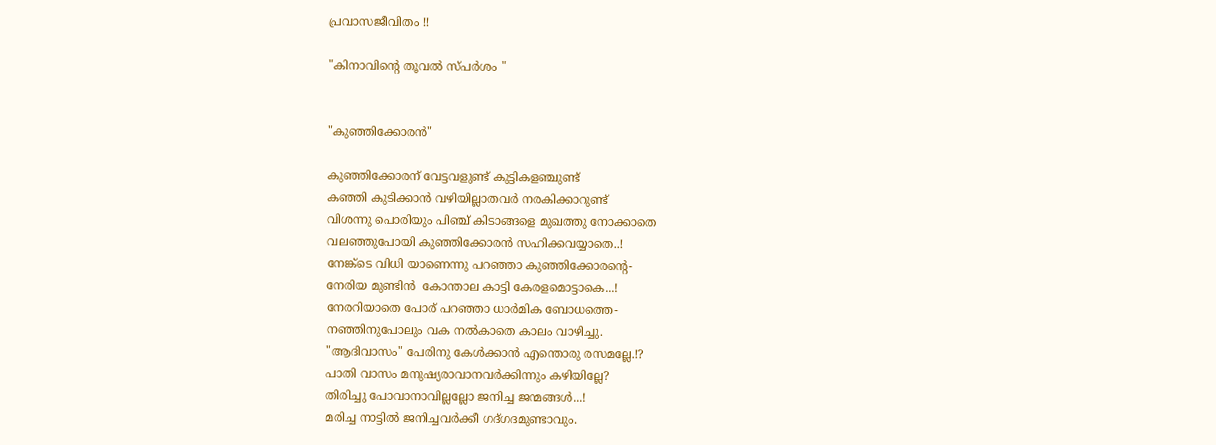പ്രവാസജീവിതം !!

"കിനാവിന്റെ തൂവല്‍ സ്പര്‍ശം "


"കുഞ്ഞിക്കോരന്‍"

കുഞ്ഞിക്കോരന് വേട്ടവളുണ്ട് കുട്ടികളഞ്ചുണ്ട്
കഞ്ഞി കുടിക്കാന്‍ വഴിയില്ലാതവര്‍ നരകിക്കാറുണ്ട്
വിശന്നു പൊരിയും പിഞ്ച്‌ കിടാങ്ങളെ മുഖത്തു നോക്കാതെ
വലഞ്ഞുപോയി കുഞ്ഞിക്കോരന്‍ സഹിക്കവയ്യാതെ..!
നേങ്ക്‌ടെ വിധി യാണെന്നു പറഞ്ഞാ കുഞ്ഞിക്കോരന്റെ-
നേരിയ മുണ്ടിന്‍  കോന്താല കാട്ടി കേരളമൊട്ടാകെ...!
നേരറിയാതെ പോര് പറഞ്ഞാ ധാര്‍മിക ബോധത്തെ-
നഞ്ഞിനുപോലും വക നല്‍കാതെ കാലം വാഴിച്ചു.
"ആദിവാസം" പേരിനു കേള്‍ക്കാന്‍ എന്തൊരു രസമല്ലേ.!?
പാതി വാസം മനുഷ്യരാവാനവര്‍ക്കിന്നും കഴിയില്ലേ?
തിരിച്ചു പോവാനാവില്ലല്ലോ ജനിച്ച ജന്മങ്ങള്‍...!
മരിച്ച നാട്ടില്‍ ജനിച്ചവര്‍ക്കീ ഗദ്‌ഗദമുണ്ടാവും.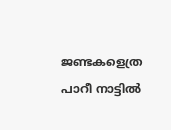ജണ്ടകളെത്ര പാറീ നാട്ടില്‍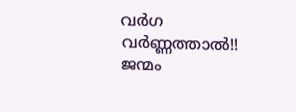വര്‍ഗ വര്‍ണ്ണത്താല്‍!!
ജന്മം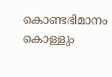കൊണ്ടഭിമാനം കൊള്ളും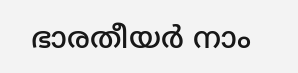ഭാരതീയര്‍ നാം